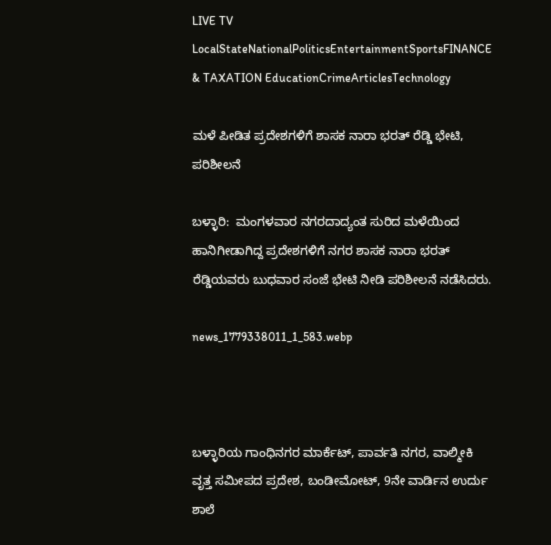LIVE TV LocalStateNationalPoliticsEntertainmentSportsFINANCE & TAXATION EducationCrimeArticlesTechnology

ಮಳೆ ಪೀಡಿತ ಪ್ರದೇಶಗಳಿಗೆ ಶಾಸಕ ನಾರಾ ಭರತ್ ರೆಡ್ಡಿ ಭೇಟಿ, ಪರಿಶೀಲನೆ

ಬಳ್ಳಾರಿ:  ಮಂಗಳವಾರ ನಗರದಾದ್ಯಂತ ಸುರಿದ ಮಳೆಯಿಂದ ಹಾನಿಗೀಡಾಗಿದ್ದ ಪ್ರದೇಶಗಳಿಗೆ ನಗರ ಶಾಸಕ ನಾರಾ ಭರತ್ ರೆಡ್ಡಿಯವರು ಬುಧವಾರ ಸಂಜೆ ಭೇಟಿ ನೀಡಿ ಪರಿಶೀಲನೆ ನಡೆಸಿದರು.

news_1779338011_1_583.webp



ಬಳ್ಳಾರಿಯ ಗಾಂಧಿನಗರ ಮಾರ್ಕೆಟ್, ಪಾರ್ವತಿ ನಗರ, ವಾಲ್ಮೀಕಿ ವೃತ್ತ ಸಮೀಪದ ಪ್ರದೇಶ, ಬಂಡೀಮೋಟ್, 9ನೇ ವಾರ್ಡಿನ ಉರ್ದು ಶಾಲೆ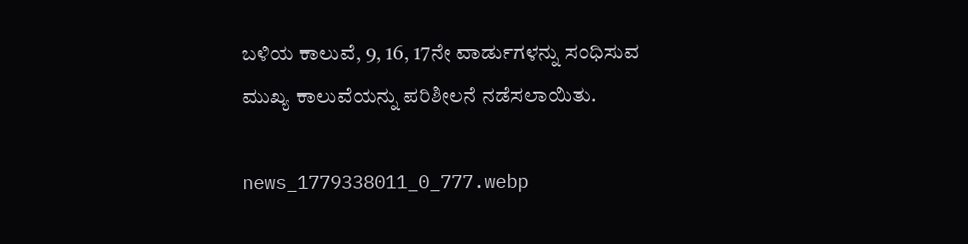ಬಳಿಯ ಕಾಲುವೆ, 9, 16, 17ನೇ ವಾರ್ಡುಗಳನ್ನು ಸಂಧಿಸುವ ಮುಖ್ಯ ಕಾಲುವೆಯನ್ನು ಪರಿಶೀಲನೆ ನಡೆಸಲಾಯಿತು.

news_1779338011_0_777.webp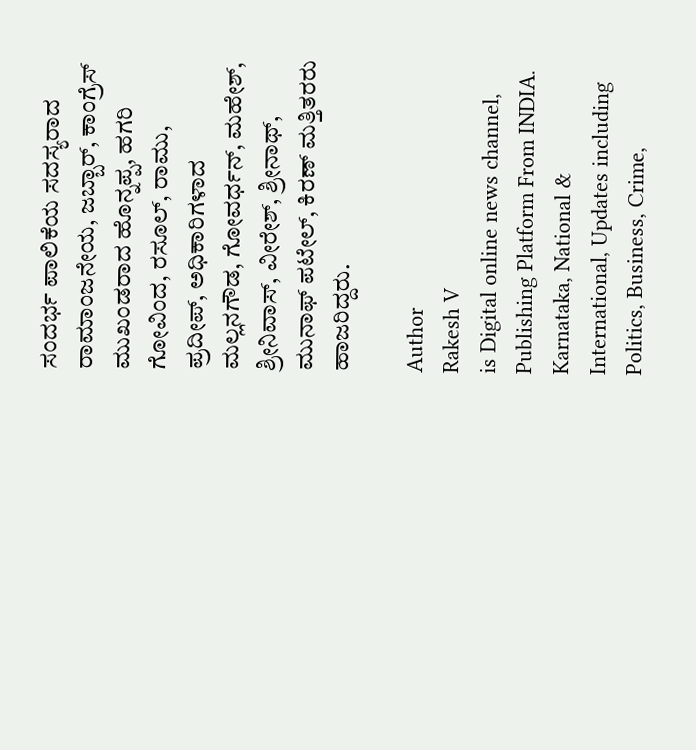ಸಂದರ್ಭ ಪಾಲಿಕೆಯ ಸದಸ್ಯರಾದ ರಾಮಾಂಜನೇಯ, ಜಬ್ಬಾರ್, ಕಾಂಗ್ರೆಸ್ ಮುಖಂಡರಾದ ಹೊನ್ನಪ್ಪ, ಹಗರಿ ಗೋವಿಂದ, ರಸೂಲ್, ರಾಮು, ಪ್ರದೀಪ್, ಅಧಿಕಾರಿಗಳಾದ ಮಲ್ಲನಗೌಡ, ಗೋವರ್ಧನ್, ಮಹೇಶ್, ಶ್ರೀನಿವಾಸ್, ವೀರೇಶ್, ಶ್ರೀನಾಥ್, ಮುನಾಫ್ ಪಟೇಲ್, ಕಿರಣ್ ಮತ್ತಿತರರು ಹಾಜರಿದ್ದರು.

Author
Rakesh V
is Digital online news channel, Publishing Platform From INDIA. Karnataka, National & International, Updates including Politics, Business, Crime,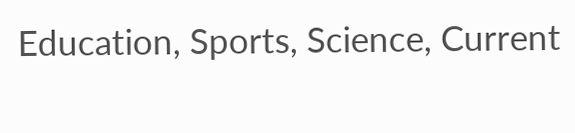Education, Sports, Science, Current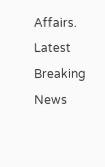Affairs. Latest Breaking News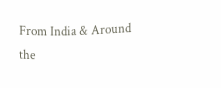From India & Around the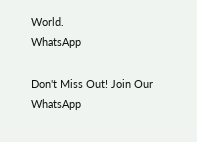World.
WhatsApp

Don't Miss Out! Join Our WhatsApp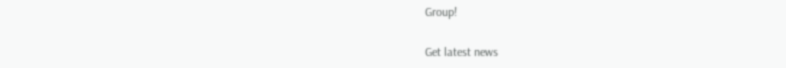Group!

Get latest news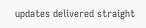updates delivered straight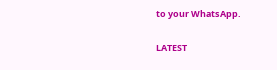to your WhatsApp.

LATEST